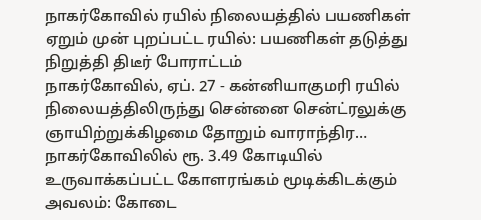நாகர்கோவில் ரயில் நிலையத்தில் பயணிகள் ஏறும் முன் புறப்பட்ட ரயில்: பயணிகள் தடுத்து நிறுத்தி திடீர் போராட்டம்
நாகர்கோவில், ஏப். 27 - கன்னியாகுமரி ரயில் நிலையத்திலிருந்து சென்னை சென்ட்ரலுக்கு ஞாயிற்றுக்கிழமை தோறும் வாராந்திர…
நாகர்கோவிலில் ரூ. 3.49 கோடியில் உருவாக்கப்பட்ட கோளரங்கம் மூடிக்கிடக்கும் அவலம்: கோடை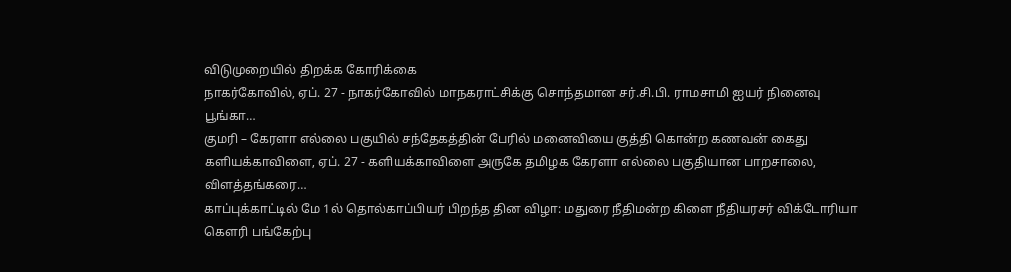விடுமுறையில் திறக்க கோரிக்கை
நாகர்கோவில், ஏப். 27 - நாகர்கோவில் மாநகராட்சிக்கு சொந்தமான சர்.சி.பி. ராமசாமி ஐயர் நினைவு பூங்கா…
குமரி – கேரளா எல்லை பகுயில் சந்தேகத்தின் பேரில் மனைவியை குத்தி கொன்ற கணவன் கைது
களியக்காவிளை, ஏப். 27 - களியக்காவிளை அருகே தமிழக கேரளா எல்லை பகுதியான பாறசாலை, விளத்தங்கரை…
காப்புக்காட்டில் மே 1ல் தொல்காப்பியர் பிறந்த தின விழா: மதுரை நீதிமன்ற கிளை நீதியரசர் விக்டோரியா கெளரி பங்கேற்பு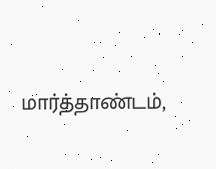மார்த்தாண்டம்,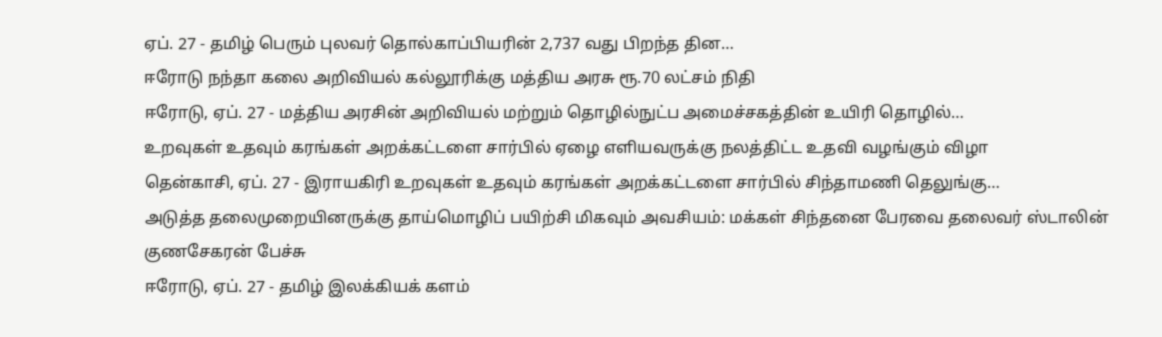ஏப். 27 - தமிழ் பெரும் புலவர் தொல்காப்பியரின் 2,737 வது பிறந்த தின…
ஈரோடு நந்தா கலை அறிவியல் கல்லூரிக்கு மத்திய அரசு ரூ.70 லட்சம் நிதி
ஈரோடு, ஏப். 27 - மத்திய அரசின் அறிவியல் மற்றும் தொழில்நுட்ப அமைச்சகத்தின் உயிரி தொழில்…
உறவுகள் உதவும் கரங்கள் அறக்கட்டளை சார்பில் ஏழை எளியவருக்கு நலத்திட்ட உதவி வழங்கும் விழா
தென்காசி, ஏப். 27 - இராயகிரி உறவுகள் உதவும் கரங்கள் அறக்கட்டளை சார்பில் சிந்தாமணி தெலுங்கு…
அடுத்த தலைமுறையினருக்கு தாய்மொழிப் பயிற்சி மிகவும் அவசியம்: மக்கள் சிந்தனை பேரவை தலைவர் ஸ்டாலின் குணசேகரன் பேச்சு
ஈரோடு, ஏப். 27 - தமிழ் இலக்கியக் களம்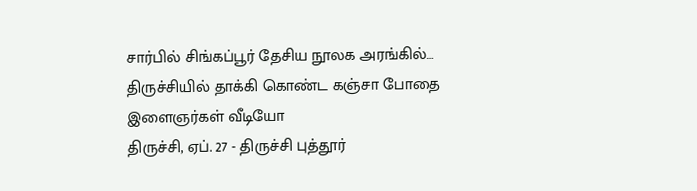சார்பில் சிங்கப்பூர் தேசிய நூலக அரங்கில்…
திருச்சியில் தாக்கி கொண்ட கஞ்சா போதை இளைஞர்கள் வீடியோ
திருச்சி, ஏப். 27 - திருச்சி புத்தூர்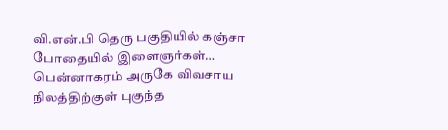வி.என்.பி தெரு பகுதியில் கஞ்சா போதையில் இளைஞர்கள்…
பென்னாகரம் அருகே விவசாய நிலத்திற்குள் புகுந்த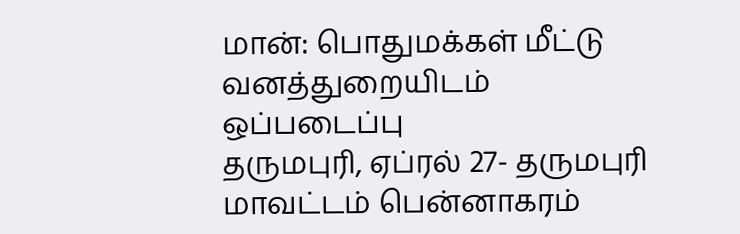மான்: பொதுமக்கள் மீட்டு வனத்துறையிடம் ஒப்படைப்பு
தருமபுரி, ஏப்ரல் 27- தருமபுரி மாவட்டம் பென்னாகரம்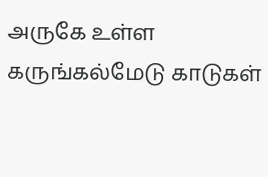அருகே உள்ள கருங்கல்மேடு காடுகள்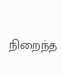நிறைந்த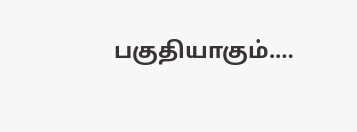பகுதியாகும்.…